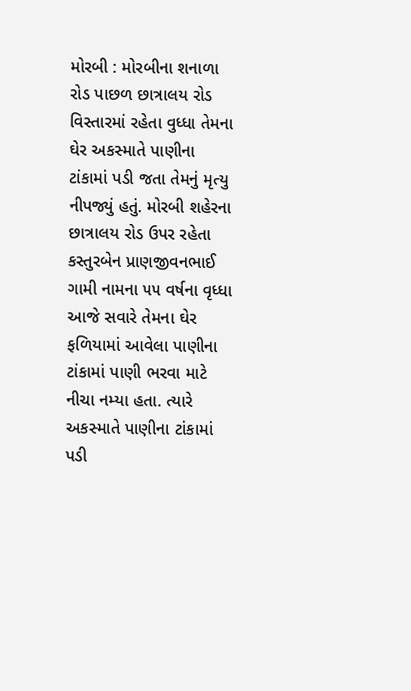મોરબી : મોરબીના શનાળા રોડ પાછળ છાત્રાલય રોડ વિસ્તારમાં રહેતા વુધ્ધા તેમના ઘેર અકસ્માતે પાણીના ટાંકામાં પડી જતા તેમનું મૃત્યુ નીપજ્યું હતું. મોરબી શહેરના છાત્રાલય રોડ ઉપર રહેતા કસ્તુરબેન પ્રાણજીવનભાઈ ગામી નામના ૫૫ વર્ષના વૃધ્ધા આજે સવારે તેમના ઘેર ફળિયામાં આવેલા પાણીના ટાંકામાં પાણી ભરવા માટે નીચા નમ્યા હતા. ત્યારે અકસ્માતે પાણીના ટાંકામાં પડી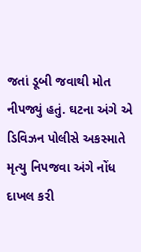જતાં ડૂબી જવાથી મોત નીપજ્યું હતું. ઘટના અંગે એ ડિવિઝન પોલીસે અકસ્માતે મૃત્યુ નિપજવા અંગે નોંધ દાખલ કરી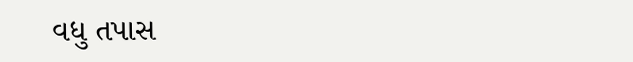વધુ તપાસ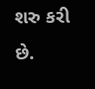શરુ કરી છે.